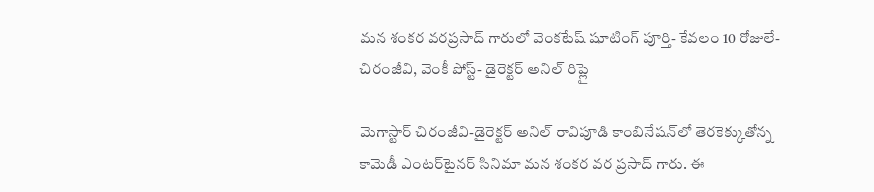మన శంకర వరప్రసాద్ గారులో వెంకటేష్ షూటింగ్ పూర్తి- కేవలం 10 రోజులే- చిరంజీవి, వెంకీ పోస్ట్- డైరెక్టర్ అనిల్ రిప్లై

మెగాస్టార్ చిరంజీవి-డైరెక్టర్ అనిల్ రావిపూడి కాంబినేషన్‌లో తెరకెక్కుతోన్న కామెడీ ఎంటర్‌టైనర్ సినిమా మన శంకర వర ప్రసాద్ గారు. ఈ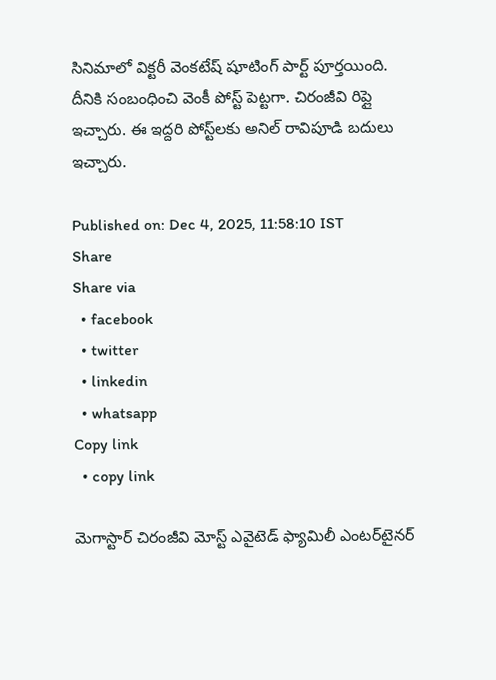సినిమాలో విక్టరీ వెంకటేష్ షూటింగ్ పార్ట్ పూర్తయింది. దీనికి సంబంధించి వెంకీ పోస్ట్ పెట్టగా. చిరంజీవి రిప్లై ఇచ్చారు. ఈ ఇద్దరి పోస్ట్‌లకు అనిల్ రావిపూడి బదులు ఇచ్చారు.

Published on: Dec 4, 2025, 11:58:10 IST
Share
Share via
  • facebook
  • twitter
  • linkedin
  • whatsapp
Copy link
  • copy link

మెగాస్టార్ చిరంజీవి మోస్ట్ ఎవైటెడ్ ఫ్యామిలీ ఎంటర్‌టైనర్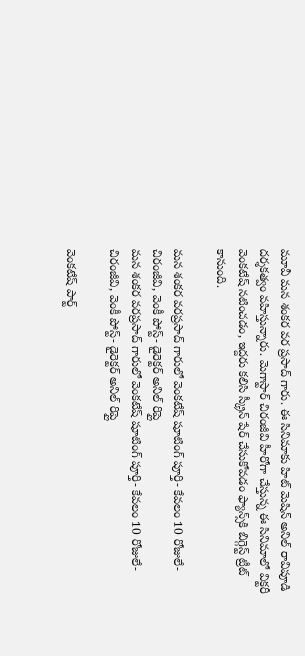మూవీ మన శంకర వర ప్రసాద్ గారు. ఈ సినిమాకు హిట్ మెషిన్ అనిల్ రావిపూడి దర్శకత్వం వహిస్తున్నారు. మెగాస్టార్ చిరంజీవి హీరోగా చేస్తున్న ఈ సినిమాలో విక్టరీ వెంకటేష్ నటించడం, ఇద్దరు కలిసి స్క్రీన్ షేర్ చేసుకోవడం ఫ్యాన్స్‌కి బిగ్గెస్ట్ ట్రీట్ కానుంది.

మన శంకర వరప్రసాద్ గారులో వెంకటేష్ షూటింగ్ పూర్తి- కేవలం 10 రోజులే- చిరంజీవి, వెంకీ పోస్ట్- డైరెక్టర్ అనిల్ రిప్లై
మన శంకర వరప్రసాద్ గారులో వెంకటేష్ షూటింగ్ పూర్తి- కేవలం 10 రోజులే- చిరంజీవి, వెంకీ పోస్ట్- డైరెక్టర్ అనిల్ రిప్లై

వెంకటేష్ పార్ట్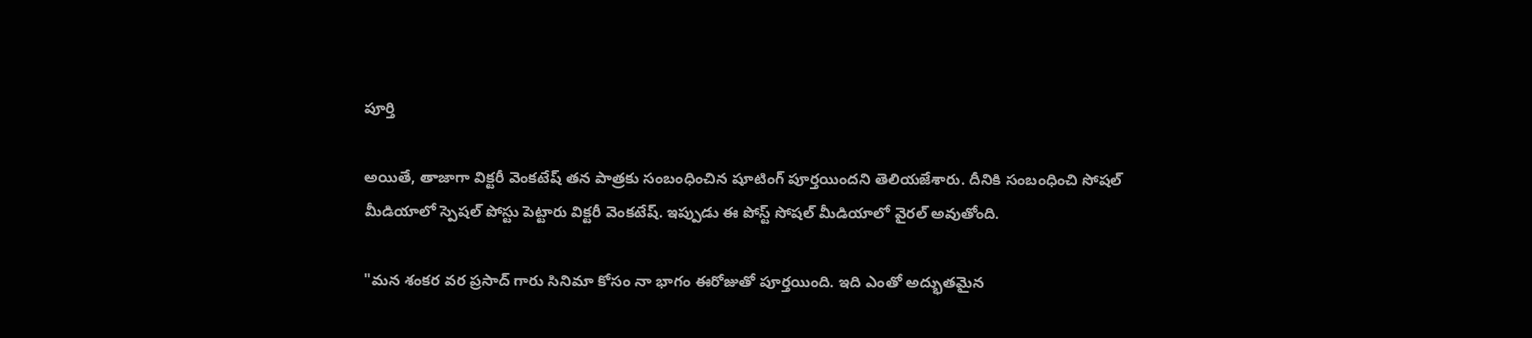పూర్తి

అయితే, తాజాగా విక్టరీ వెంకటేష్ తన పాత్రకు సంబంధించిన షూటింగ్‌ పూర్తయిందని తెలియజేశారు. దీనికి సంబంధించి సోషల్‌ మీడియాలో స్పెషల్ పోస్టు పెట్టారు విక్టరీ వెంకటేష్. ఇప్పుడు ఈ పోస్ట్ సోషల్ మీడియాలో వైరల్ అవుతోంది.

"మన శంకర వర ప్రసాద్ గారు సినిమా కోసం నా భాగం ఈరోజుతో పూర్తయింది. ఇది ఎంతో అద్భుతమైన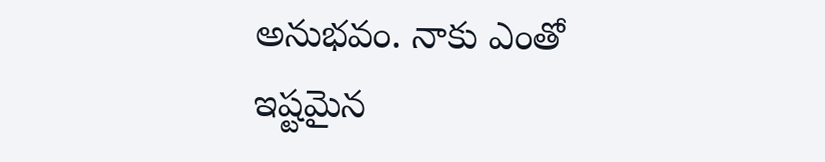అనుభవం. నాకు ఎంతో ఇష్టమైన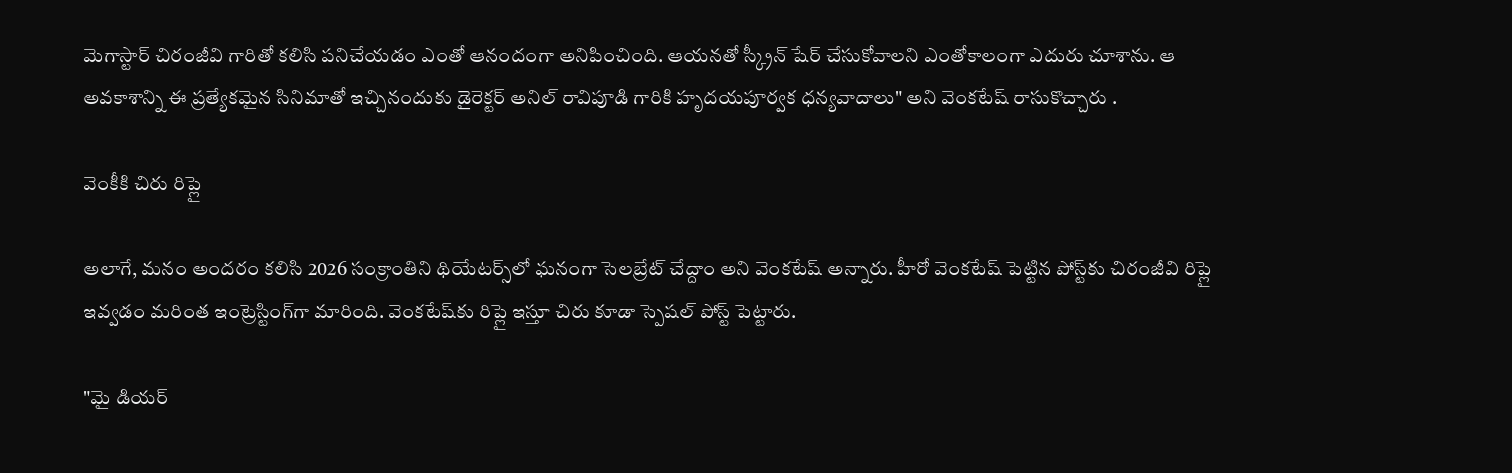మెగాస్టార్ చిరంజీవి గారితో కలిసి పనిచేయడం ఎంతో ఆనందంగా అనిపించింది. ఆయనతో స్క్రీన్‌ షేర్ చేసుకోవాలని ఎంతోకాలంగా ఎదురు చూశాను. ఆ అవకాశాన్ని ఈ ప్రత్యేకమైన సినిమాతో ఇచ్చినందుకు డైరెక్టర్ అనిల్ రావిపూడి గారికి హృదయపూర్వక ధన్యవాదాలు" అని వెంకటేష్ రాసుకొచ్చారు .

వెంకీకి చిరు రిప్లై

అలాగే, మనం అందరం కలిసి 2026 సంక్రాంతిని థియేటర్స్‌లో ఘనంగా సెలబ్రేట్ చేద్దాం అని వెంకటేష్ అన్నారు. హీరో వెంకటేష్ పెట్టిన పోస్ట్‌కు చిరంజీవి రిప్లై ఇవ్వడం మరింత ఇంట్రెస్టింగ్‌గా మారింది. వెంకటేష్‌కు రిప్లై ఇస్తూ చిరు కూడా స్పెషల్ పోస్ట్ పెట్టారు.

"మై డియర్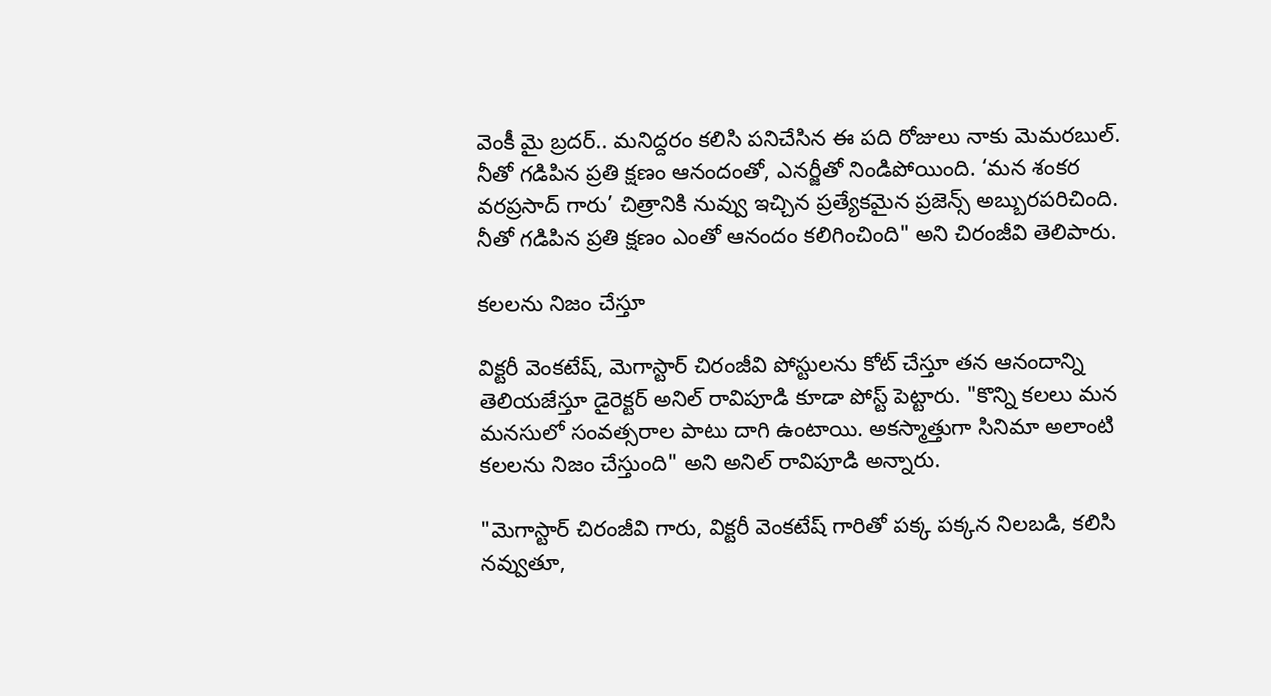వెంకీ మై బ్రదర్.. మనిద్దరం కలిసి పనిచేసిన ఈ పది రోజులు నాకు మెమరబుల్. నీతో గడిపిన ప్రతి క్షణం ఆనందంతో, ఎనర్జీతో నిండిపోయింది. ‘మన శంకర వరప్రసాద్ గారు’ చిత్రానికి నువ్వు ఇచ్చిన ప్రత్యేకమైన ప్రజెన్స్ అబ్బురపరిచింది. నీతో గడిపిన ప్రతి క్షణం ఎంతో ఆనందం కలిగించింది" అని చిరంజీవి తెలిపారు.

కలలను నిజం చేస్తూ

విక్టరీ వెంకటేష్, మెగాస్టార్ చిరంజీవి పోస్టులను కోట్ చేస్తూ తన ఆనందాన్ని తెలియజేస్తూ డైరెక్టర్ అనిల్ రావిపూడి కూడా పోస్ట్ పెట్టారు. "కొన్ని కలలు మన మనసులో సంవత్సరాల పాటు దాగి ఉంటాయి. అకస్మాత్తుగా సినిమా అలాంటి కలలను నిజం చేస్తుంది" అని అనిల్ రావిపూడి అన్నారు.

"మెగాస్టార్ చిరంజీవి గారు, విక్టరీ వెంకటేష్ గారితో పక్క పక్కన నిలబడి, కలిసి నవ్వుతూ,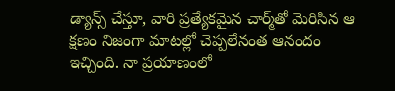డ్యాన్స్ చేస్తూ, వారి ప్రత్యేకమైన చార్మ్‌తో మెరిసిన ఆ క్షణం నిజంగా మాటల్లో చెప్పలేనంత ఆనందం ఇచ్చింది. నా ప్రయాణంలో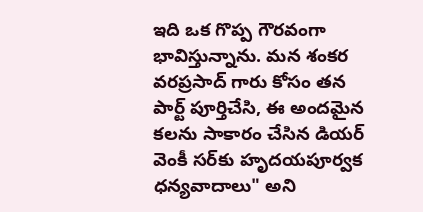ఇది ఒక గొప్ప గౌరవంగా భావిస్తున్నాను. మన శంకర వరప్రసాద్ గారు కోసం తన పార్ట్ పూర్తిచేసి, ఈ అందమైన కలను సాకారం చేసిన డియర్ వెంకీ సర్‌కు హృదయపూర్వక ధన్యవాదాలు" అని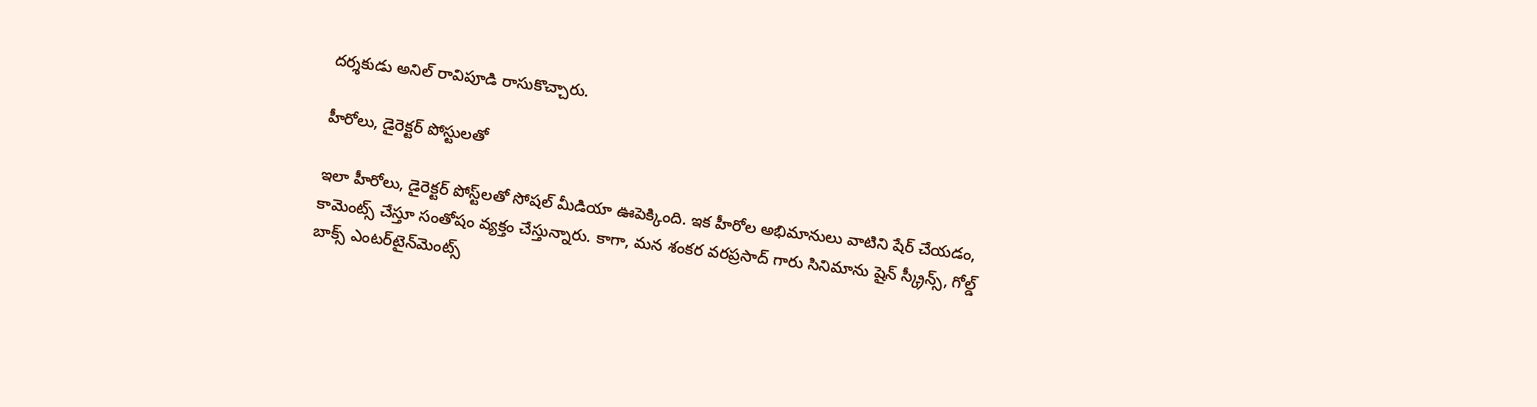దర్శకుడు అనిల్ రావిపూడి రాసుకొచ్చారు.

హీరోలు, డైరెక్టర్ పోస్టులతో

ఇలా హీరోలు, డైరెక్టర్ పోస్ట్‌లతో సోషల్ మీడియా ఊపెక్కింది. ఇక హీరోల అభిమానులు వాటిని షేర్ చేయడం, కామెంట్స్ చేస్తూ సంతోషం వ్యక్తం చేస్తున్నారు. కాగా, మన శంకర వరప్రసాద్ గారు సినిమాను షైన్ స్క్రీన్స్, గోల్డ్ బాక్స్ ఎంటర్‌టైన్‌మెంట్స్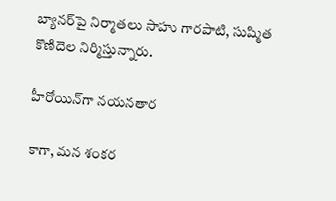బ్యానర్‌పై నిర్మాతలు సాహు గారపాటి, సుష్మిత కొణిదెల నిర్మిస్తున్నారు.

హీరోయిన్‌గా నయనతార

కాగా, మన శంకర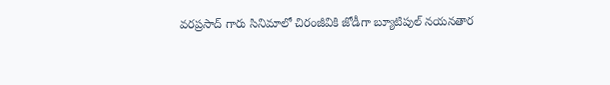వరప్రసాద్ గారు సినిమాలో చిరంజీవికి జోడీగా బ్యూటిపుల్ నయనతార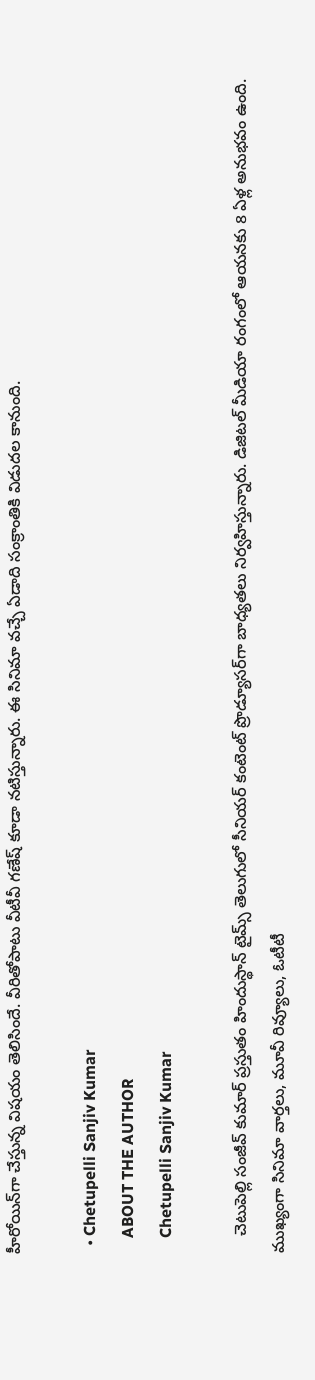హీరోయిన్‌గా చేస్తున్న విషయం తెలిసిందే. వీరితోపాటు వీటీవీ గణేష్ కూడా నటిస్తున్నారు. ఈ సినిమా వచ్చే ఏడాది సంక్రాంతికి విడుదల కానుంది.

  • Chetupelli Sanjiv Kumar
    ABOUT THE AUTHOR
    Chetupelli Sanjiv Kumar

    చెటుపెల్లి సంజీవ్ కుమార్ ప్రస్తుతం హిందుస్థాన్ టైమ్స్ తెలుగులో సీనియర్ కంటెంట్ ప్రొడ్యూసర్‌గా బాధ్యతలు నిర్వహిస్తున్నారు. డిజిటల్ మీడియా రంగంలో ఆయనకు 8 ఏళ్ల అనుభవం ఉంది. ముఖ్యంగా సినిమా వార్తలు, మూవీ రివ్యూలు, ఓటీటీ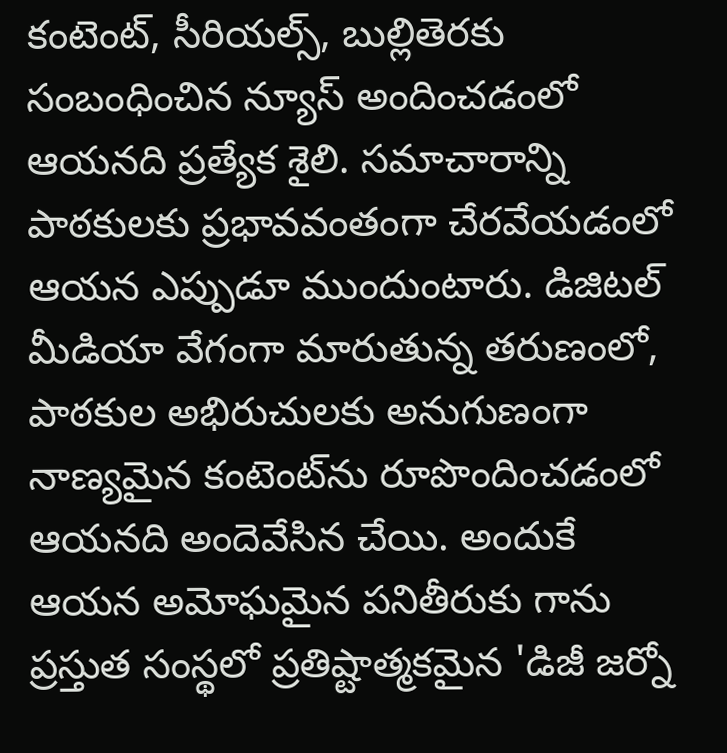కంటెంట్, సీరియల్స్, బుల్లితెరకు సంబంధించిన న్యూస్ అందించడంలో ఆయనది ప్రత్యేక శైలి. సమాచారాన్ని పాఠకులకు ప్రభావవంతంగా చేరవేయడంలో ఆయన ఎప్పుడూ ముందుంటారు. డిజిటల్ మీడియా వేగంగా మారుతున్న తరుణంలో, పాఠకుల అభిరుచులకు అనుగుణంగా నాణ్యమైన కంటెంట్‌ను రూపొందించడంలో ఆయనది అందెవేసిన చేయి. అందుకే ఆయన అమోఘమైన పనితీరుకు గాను ప్రస్తుత సంస్థలో ప్రతిష్టాత్మకమైన 'డిజీ జర్నో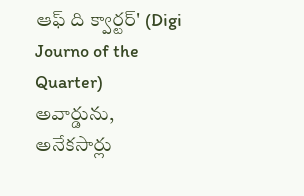ఆఫ్ ది క్వార్టర్' (Digi Journo of the Quarter) అవార్డును, అనేకసార్లు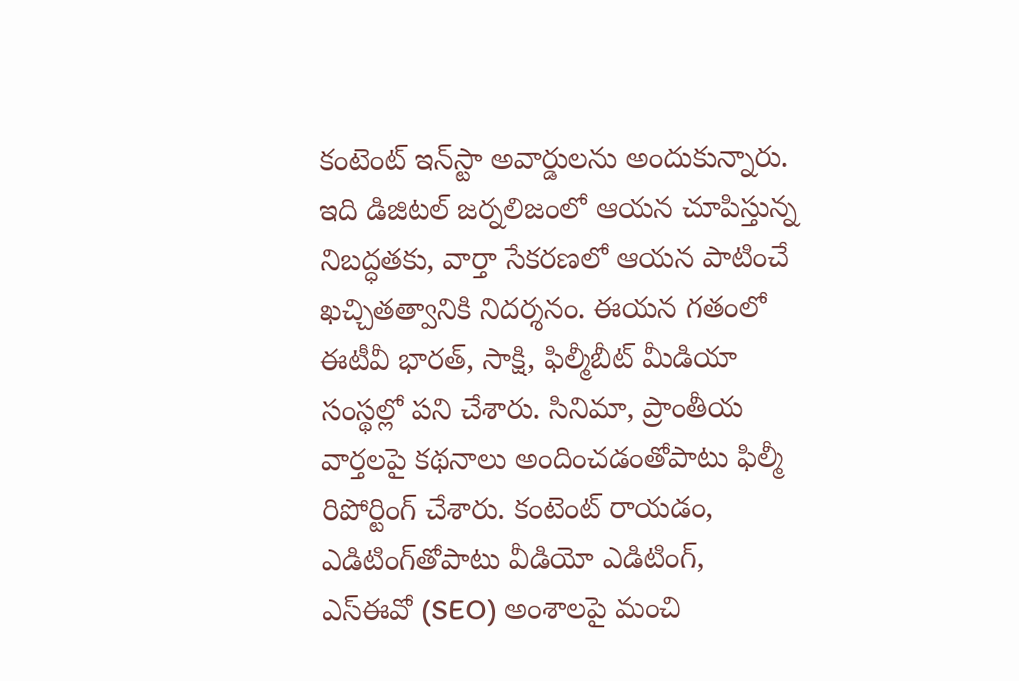కంటెంట్ ఇన్‌స్టా అవార్డులను అందుకున్నారు. ఇది డిజిటల్ జర్నలిజంలో ఆయన చూపిస్తున్న నిబద్ధతకు, వార్తా సేకరణలో ఆయన పాటించే ఖచ్చితత్వానికి నిదర్శనం. ఈయన గతంలో ఈటీవీ భారత్, సాక్షి, ఫిల్మీబీట్ మీడియా సంస్థల్లో పని చేశారు. సినిమా, ప్రాంతీయ వార్తలపై కథనాలు అందించడంతోపాటు ఫిల్మీ రిపోర్టింగ్ చేశారు. కంటెంట్ రాయడం, ఎడిటింగ్‌తోపాటు వీడియో ఎడిటింగ్, ఎస్‌ఈవో (SEO) అంశాలపై మంచి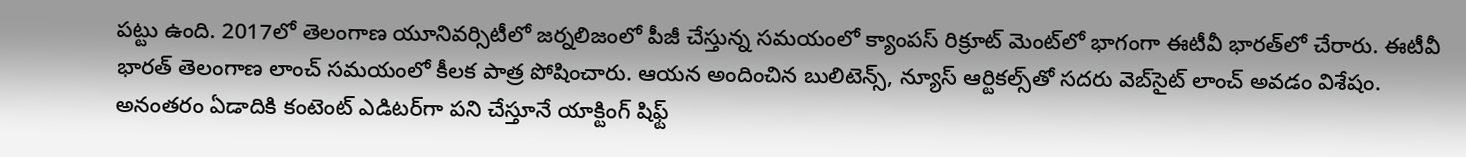పట్టు ఉంది. 2017లో తెలంగాణ యూనివర్సిటీలో జర్నలిజంలో పీజీ చేస్తున్న సమయంలో క్యాంపస్ రిక్రూట్ మెంట్‌లో భాగంగా ఈటీవీ భారత్‌లో చేరారు. ఈటీవీ భారత్ తెలంగాణ లాంచ్ సమయంలో కీలక పాత్ర పోషించారు. ఆయన అందించిన బులిటెన్స్, న్యూస్ ఆర్టికల్స్‌తో సదరు వెబ్‌సైట్ లాంచ్ అవడం విశేషం. అనంతరం ఏడాదికి కంటెంట్ ఎడిటర్‌గా పని చేస్తూనే యాక్టింగ్ షిఫ్ట్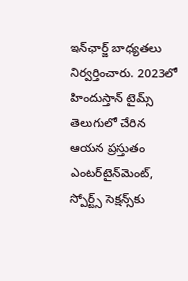ఇన్‌ఛార్జ్ బాధ్యతలు నిర్వర్తించారు. 2023లో హిందుస్తాన్ టైమ్స్ తెలుగులో చేరిన ఆయన ప్రస్తుతం ఎంటర్‌టైన్‌మెంట్, స్పోర్ట్స్ సెక్షన్స్‌కు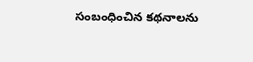సంబంధించిన కథనాలను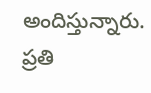అందిస్తున్నారు. ప్రతి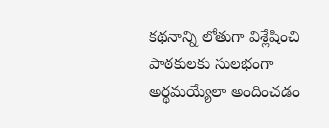కథనాన్ని లోతుగా విశ్లేషించి పాఠకులకు సులభంగా అర్థమయ్యేలా అందించడం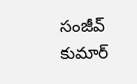సంజీవ్ కుమార్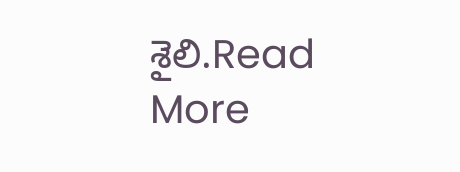శైలి.Read More